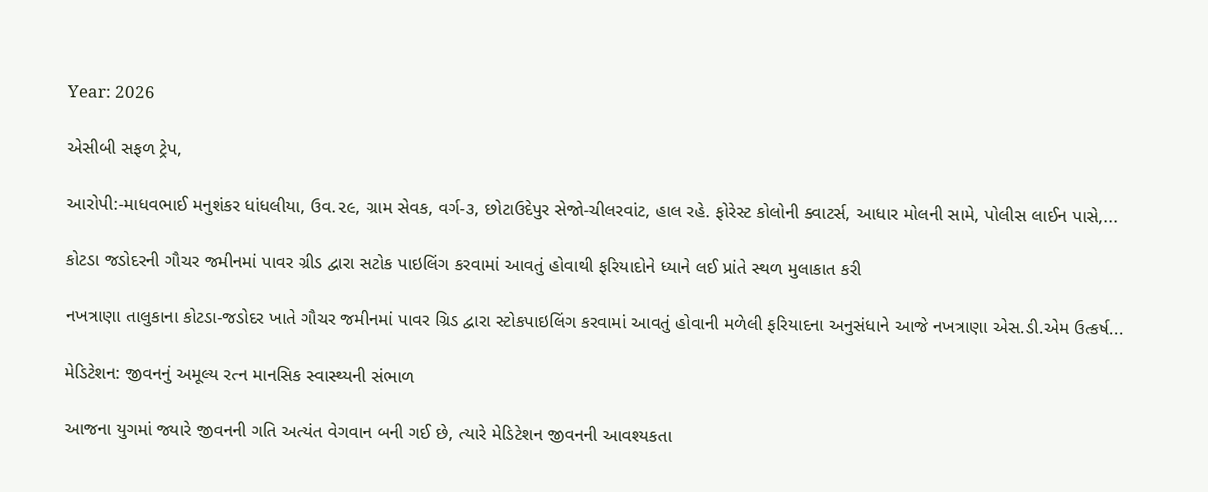Year: 2026

એસીબી સફળ ટ્રેપ,

આરોપી:-માધવભાઈ મનુશંકર ધાંધલીયા, ઉવ.૨૯, ગ્રામ સેવક, વર્ગ-૩, છોટાઉદેપુર સેજો-ચીલરવાંટ, હાલ રહે. ફોરેસ્ટ કોલોની ક્વાટર્સ, આધાર મોલની સામે, પોલીસ લાઈન પાસે,...

કોટડા જડોદરની ગૌચર જમીનમાં પાવર ગ્રીડ દ્વારા સટોક પાઇલિંગ કરવામાં આવતું હોવાથી ફરિયાદોને ધ્યાને લઈ પ્રાંતે સ્થળ મુલાકાત કરી

નખત્રાણા તાલુકાના કોટડા-જડોદર ખાતે ગૌચર જમીનમાં પાવર ગ્રિડ દ્વારા સ્ટોકપાઇલિંગ કરવામાં આવતું હોવાની મળેલી ફરિયાદના અનુસંધાને આજે નખત્રાણા એસ.ડી.એમ ઉત્કર્ષ...

મેડિટેશન: જીવનનું અમૂલ્ય રત્ન માનસિક સ્વાસ્થ્યની સંભાળ

આજના યુગમાં જ્યારે જીવનની ગતિ અત્યંત વેગવાન બની ગઈ છે, ત્યારે મેડિટેશન જીવનની આવશ્યકતા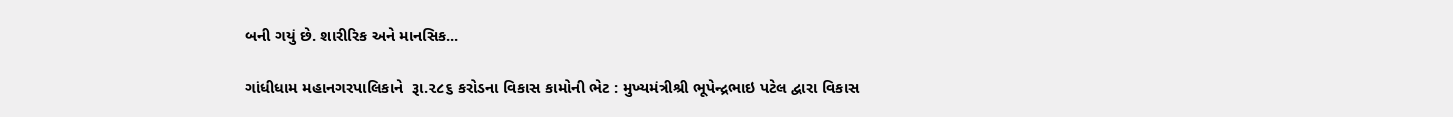બની ગયું છે. શારીરિક અને માનસિક...

ગાંધીધામ મહાનગરપાલિકાને  રૂા.૨૮૬ કરોડના વિકાસ કામોની ભેટ : મુખ્યમંત્રીશ્રી ભૂપેન્દ્રભાઇ પટેલ દ્વારા વિકાસ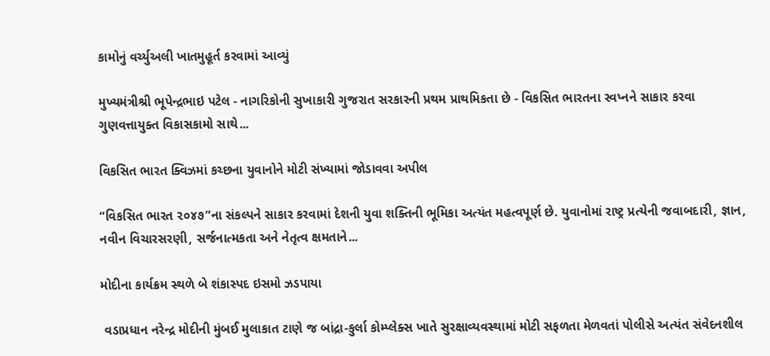કામોનું વર્ચ્યુઅલી ખાતમુહૂર્ત કરવામાં આવ્યું

મુખ્યમંત્રીશ્રી ભૂપેન્દ્રભાઇ પટેલ - નાગરિકોની સુખાકારી ગુજરાત સરકારની પ્રથમ પ્રાથમિકતા છે - વિકસિત ભારતના સ્વપ્નને સાકાર કરવા ગુણવત્તાયુક્ત વિકાસકામો સાથે...

વિકસિત ભારત ક્વિઝમાં કચ્છના યુવાનોને મોટી સંખ્યામાં જોડાવવા અપીલ

“વિકસિત ભારત ૨૦૪૭”ના સંકલ્પને સાકાર કરવામાં દેશની યુવા શક્તિની ભૂમિકા અત્યંત મહત્વપૂર્ણ છે. યુવાનોમાં રાષ્ટ્ર પ્રત્યેની જવાબદારી, જ્ઞાન, નવીન વિચારસરણી, સર્જનાત્મકતા અને નેતૃત્વ ક્ષમતાને...

મોદીના કાર્યક્રમ સ્થળે બે શંકાસ્પદ ઇસમો ઝડપાયા

 વડાપ્રધાન નરેન્દ્ર મોદીની મુંબઈ મુલાકાત ટાણે જ બાંદ્રા-કુર્લા કોમ્પ્લેક્સ ખાતે સુરક્ષાવ્યવસ્થામાં મોટી સફળતા મેળવતાં પોલીસે અત્યંત સંવેદનશીલ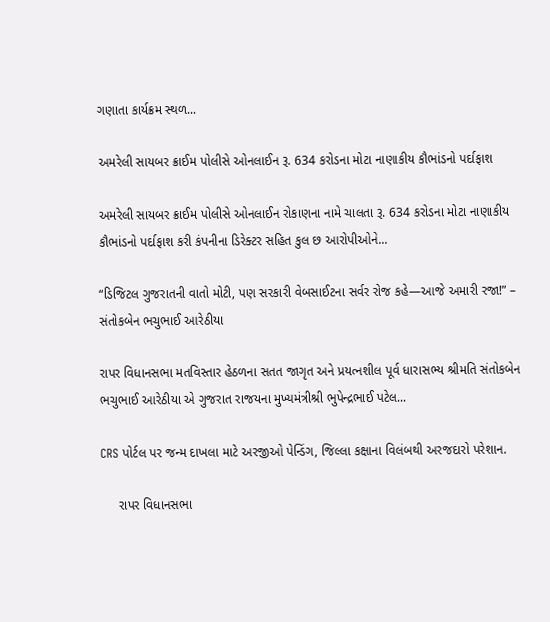ગણાતા કાર્યક્રમ સ્થળ...

અમરેલી સાયબર ક્રાઈમ પોલીસે ઓનલાઈન રૂ. 634 કરોડના મોટા નાણાકીય કૌભાંડનો પર્દાફાશ

અમરેલી સાયબર ક્રાઈમ પોલીસે ઓનલાઈન રોકાણના નામે ચાલતા રૂ. 634 કરોડના મોટા નાણાકીય કૌભાંડનો પર્દાફાશ કરી કંપનીના ડિરેક્ટર સહિત કુલ છ આરોપીઓને...

“ડિજિટલ ગુજરાતની વાતો મોટી, પણ સરકારી વેબસાઈટના સર્વર રોજ કહે—આજે અમારી રજા!” – સંતોકબેન ભચુભાઈ આરેઠીયા

રાપર વિધાનસભા મતવિસ્તાર હેઠળના સતત જાગૃત અને પ્રયત્નશીલ પૂર્વ ધારાસભ્ય શ્રીમતિ સંતોકબેન ભચુભાઈ આરેઠીયા એ ગુજરાત રાજયના મુખ્યમંત્રીશ્રી ભુપેન્દ્રભાઈ પટેલ...

CRS પોર્ટલ પર જન્મ દાખલા માટે અરજીઓ પેન્ડિંગ, જિલ્લા કક્ષાના વિલંબથી અરજદારો પરેશાન.

     રાપર વિધાનસભા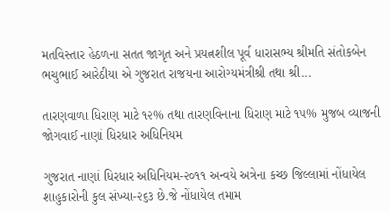મતવિસ્તાર હેઠળના સતત જાગૃત અને પ્રયત્નશીલ પૂર્વ ધારાસભ્ય શ્રીમતિ સંતોકબેન ભચુભાઈ આરેઠીયા એ ગુજરાત રાજયના આરોગ્યમંત્રીશ્રી તથા શ્રી...

તારણવાળા ધિરાણ માટે ૧૨% તથા તારણવિનાના ધિરાણ માટે ૧૫% મુજબ વ્યાજની જોગવાઈ નાણાં ધિરધાર અધિનિયમ

ગુજરાત નાણાં ધિરધાર અધિનિયમ-૨૦૧૧ અન્વયે અત્રેના કચ્છ જિલ્લામાં નોંધાયેલ શાહુકારોની કુલ સંખ્યા-૨૬૩ છે.જે નોંધાયેલ તમામ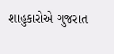શાહુકારોએ ગુજરાત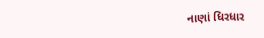નાણાં ધિરધાર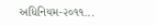અધિનિયમ-૨૦૧૧...